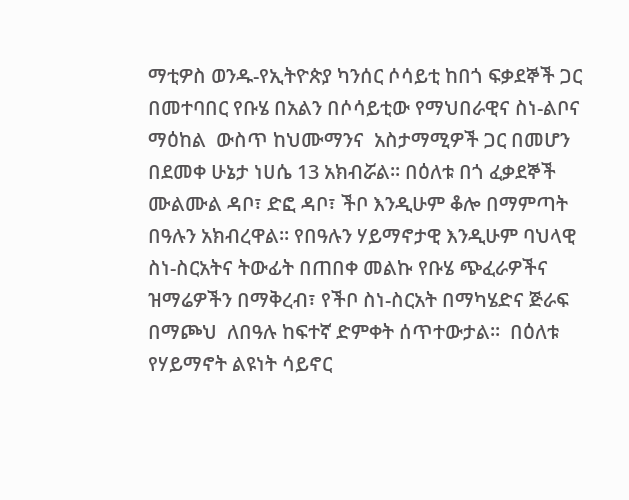ማቲዎስ ወንዱ-የኢትዮጵያ ካንሰር ሶሳይቲ ከበጎ ፍቃደኞች ጋር በመተባበር የቡሄ በአልን በሶሳይቲው የማህበራዊና ስነ-ልቦና ማዕከል  ውስጥ ከህሙማንና  አስታማሚዎች ጋር በመሆን በደመቀ ሁኔታ ነሀሴ 13 አክብሯል፡፡ በዕለቱ በጎ ፈቃደኞች ሙልሙል ዳቦ፣ ድፎ ዳቦ፣ ችቦ እንዲሁም ቆሎ በማምጣት በዓሉን አክብረዋል፡፡ የበዓሉን ሃይማኖታዊ እንዲሁም ባህላዊ ስነ-ስርአትና ትውፊት በጠበቀ መልኩ የቡሄ ጭፈራዎችና ዝማሬዎችን በማቅረብ፣ የችቦ ስነ-ስርአት በማካሄድና ጅራፍ በማጮህ  ለበዓሉ ከፍተኛ ድምቀት ሰጥተውታል፡፡  በዕለቱ የሃይማኖት ልዩነት ሳይኖር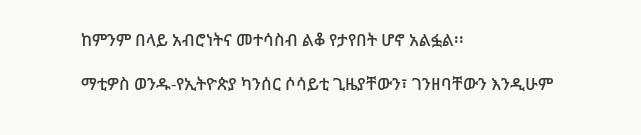ከምንም በላይ አብሮነትና መተሳስብ ልቆ የታየበት ሆኖ አልፏል፡፡

ማቲዎስ ወንዱ-የኢትዮጵያ ካንሰር ሶሳይቲ ጊዜያቸውን፣ ገንዘባቸውን እንዲሁም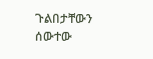ጉልበታቸውን ሰውተው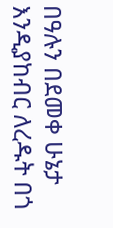በዓሉን በደመቀ ሁኔታ እንዲያከብር ለረዱት በጎ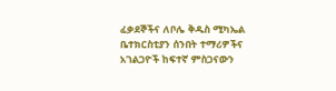ፈቃደኞችና ለቦሌ ቅዱስ ሚካኤል ቤተክርስቲያን ሰንበት ተማሪዎችና አገልጋዮች ከፍተኛ ምስጋናውን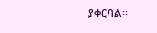ያቀርባል፡፡